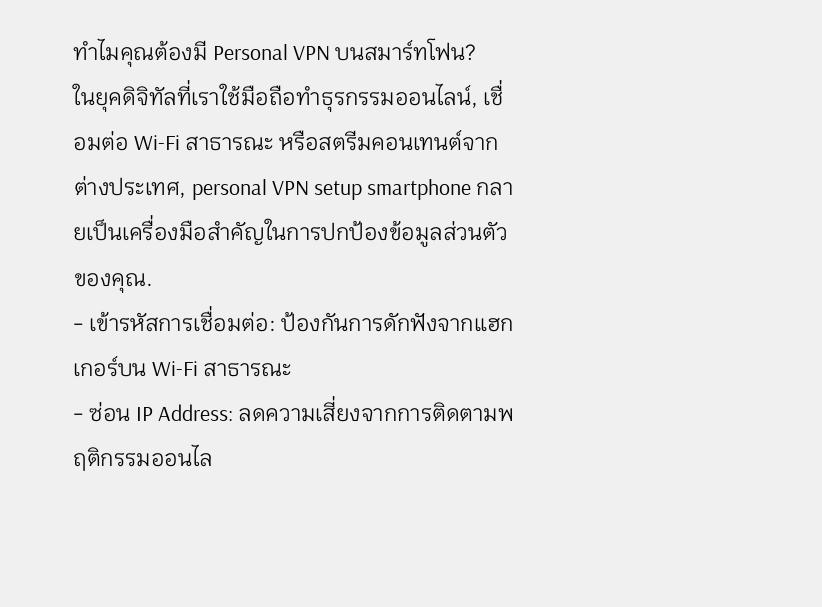ทำไมคุณต้องมี Personal VPN บนสมาร์ทโฟน?
ในยุคดิจิทัลที่เราใช้มือถือทำธุรกรรมออนไลน์, เชื่อมต่อ Wi‑Fi สาธารณะ หรือสตรีมคอนเทนต์จากต่างประเทศ, personal VPN setup smartphone กลายเป็นเครื่องมือสำคัญในการปกป้องข้อมูลส่วนตัวของคุณ.
- เข้ารหัสการเชื่อมต่อ: ป้องกันการดักฟังจากแฮกเกอร์บน Wi‑Fi สาธารณะ
- ซ่อน IP Address: ลดความเสี่ยงจากการติดตามพฤติกรรมออนไล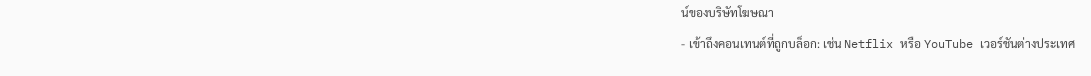น์ของบริษัทโฆษณา
- เข้าถึงคอนเทนต์ที่ถูกบล็อก: เช่น Netflix หรือ YouTube เวอร์ชันต่างประเทศ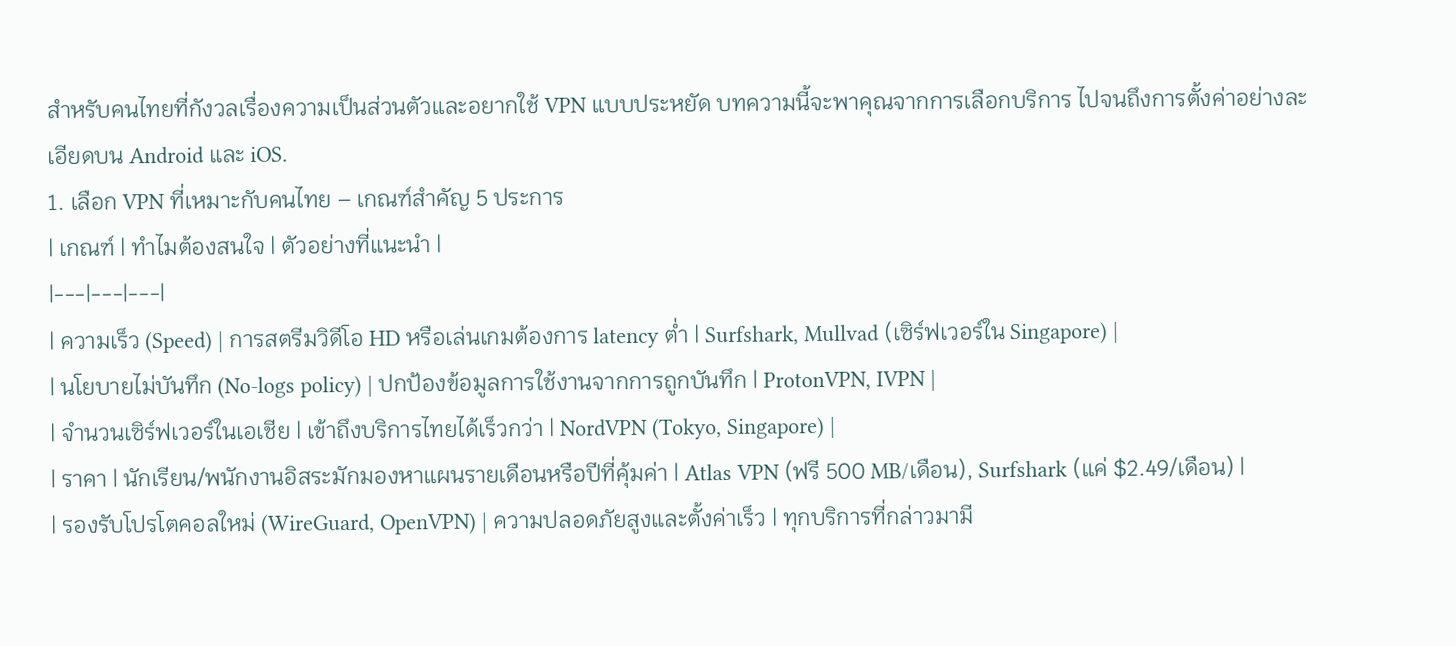สำหรับคนไทยที่กังวลเรื่องความเป็นส่วนตัวและอยากใช้ VPN แบบประหยัด บทความนี้จะพาคุณจากการเลือกบริการ ไปจนถึงการตั้งค่าอย่างละเอียดบน Android และ iOS.
1. เลือก VPN ที่เหมาะกับคนไทย – เกณฑ์สำคัญ 5 ประการ
| เกณฑ์ | ทำไมต้องสนใจ | ตัวอย่างที่แนะนำ |
|---|---|---|
| ความเร็ว (Speed) | การสตรีมวิดีโอ HD หรือเล่นเกมต้องการ latency ต่ำ | Surfshark, Mullvad (เซิร์ฟเวอร์ใน Singapore) |
| นโยบายไม่บันทึก (No‑logs policy) | ปกป้องข้อมูลการใช้งานจากการถูกบันทึก | ProtonVPN, IVPN |
| จำนวนเซิร์ฟเวอร์ในเอเชีย | เข้าถึงบริการไทยได้เร็วกว่า | NordVPN (Tokyo, Singapore) |
| ราคา | นักเรียน/พนักงานอิสระมักมองหาแผนรายเดือนหรือปีที่คุ้มค่า | Atlas VPN (ฟรี 500 MB/เดือน), Surfshark (แค่ $2.49/เดือน) |
| รองรับโปรโตคอลใหม่ (WireGuard, OpenVPN) | ความปลอดภัยสูงและตั้งค่าเร็ว | ทุกบริการที่กล่าวมามี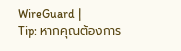WireGuard |
Tip: หากคุณต้องการ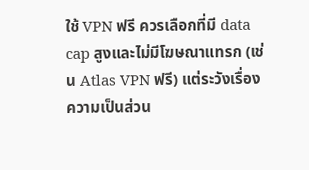ใช้ VPN ฟรี ควรเลือกที่มี data cap สูงและไม่มีโฆษณาแทรก (เช่น Atlas VPN ฟรี) แต่ระวังเรื่องความเป็นส่วน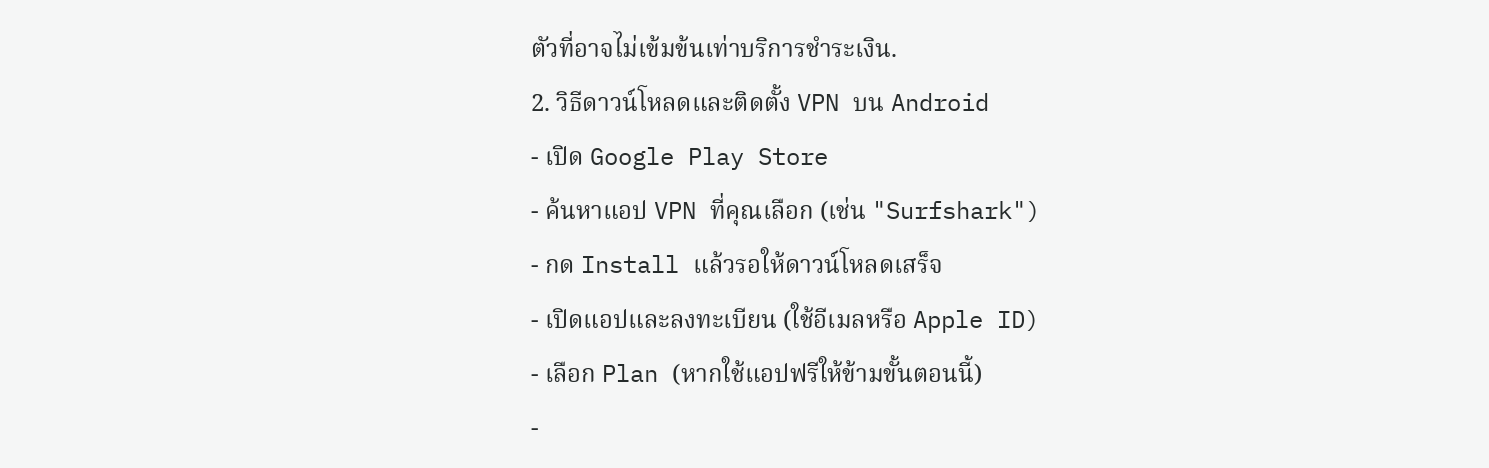ตัวที่อาจไม่เข้มข้นเท่าบริการชำระเงิน.
2. วิธีดาวน์โหลดและติดตั้ง VPN บน Android
- เปิด Google Play Store
- ค้นหาแอป VPN ที่คุณเลือก (เช่น "Surfshark")
- กด Install แล้วรอให้ดาวน์โหลดเสร็จ
- เปิดแอปและลงทะเบียน (ใช้อีเมลหรือ Apple ID)
- เลือก Plan (หากใช้แอปฟรีให้ข้ามขั้นตอนนี้)
-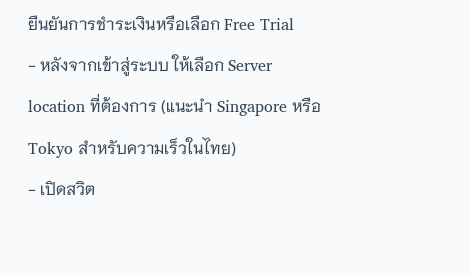ยืนยันการชำระเงินหรือเลือก Free Trial
- หลังจากเข้าสู่ระบบ ให้เลือก Server location ที่ต้องการ (แนะนำ Singapore หรือ Tokyo สำหรับความเร็วในไทย)
- เปิดสวิต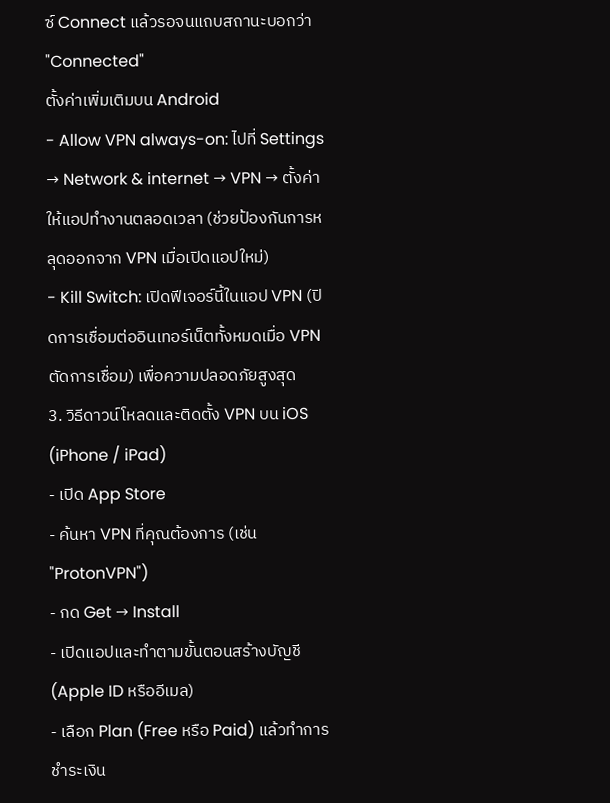ซ์ Connect แล้วรอจนแถบสถานะบอกว่า "Connected"
ตั้งค่าเพิ่มเติมบน Android
- Allow VPN always-on: ไปที่ Settings → Network & internet → VPN → ตั้งค่าให้แอปทำงานตลอดเวลา (ช่วยป้องกันการหลุดออกจาก VPN เมื่อเปิดแอปใหม่)
- Kill Switch: เปิดฟีเจอร์นี้ในแอป VPN (ปิดการเชื่อมต่ออินเทอร์เน็ตทั้งหมดเมื่อ VPN ตัดการเชื่อม) เพื่อความปลอดภัยสูงสุด
3. วิธีดาวน์โหลดและติดตั้ง VPN บน iOS (iPhone / iPad)
- เปิด App Store
- ค้นหา VPN ที่คุณต้องการ (เช่น "ProtonVPN")
- กด Get → Install
- เปิดแอปและทำตามขั้นตอนสร้างบัญชี (Apple ID หรืออีเมล)
- เลือก Plan (Free หรือ Paid) แล้วทำการชำระเงิน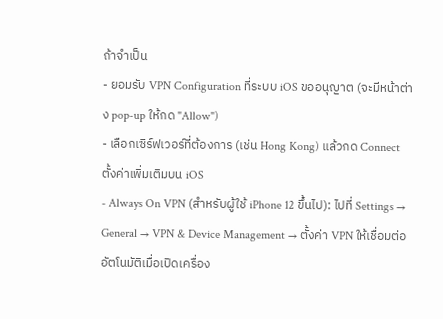ถ้าจำเป็น
- ยอมรับ VPN Configuration ที่ระบบ iOS ขออนุญาต (จะมีหน้าต่าง pop‑up ให้กด "Allow")
- เลือกเซิร์ฟเวอร์ที่ต้องการ (เช่น Hong Kong) แล้วกด Connect
ตั้งค่าเพิ่มเติมบน iOS
- Always On VPN (สำหรับผู้ใช้ iPhone 12 ขึ้นไป): ไปที่ Settings → General → VPN & Device Management → ตั้งค่า VPN ให้เชื่อมต่ออัตโนมัติเมื่อเปิดเครื่อง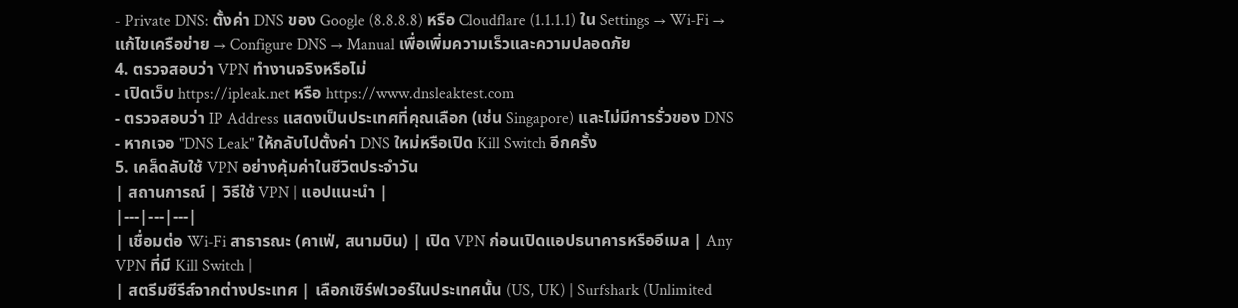- Private DNS: ตั้งค่า DNS ของ Google (8.8.8.8) หรือ Cloudflare (1.1.1.1) ใน Settings → Wi‑Fi → แก้ไขเครือข่าย → Configure DNS → Manual เพื่อเพิ่มความเร็วและความปลอดภัย
4. ตรวจสอบว่า VPN ทำงานจริงหรือไม่
- เปิดเว็บ https://ipleak.net หรือ https://www.dnsleaktest.com
- ตรวจสอบว่า IP Address แสดงเป็นประเทศที่คุณเลือก (เช่น Singapore) และไม่มีการรั่วของ DNS
- หากเจอ "DNS Leak" ให้กลับไปตั้งค่า DNS ใหม่หรือเปิด Kill Switch อีกครั้ง
5. เคล็ดลับใช้ VPN อย่างคุ้มค่าในชีวิตประจำวัน
| สถานการณ์ | วิธีใช้ VPN | แอปแนะนำ |
|---|---|---|
| เชื่อมต่อ Wi‑Fi สาธารณะ (คาเฟ่, สนามบิน) | เปิด VPN ก่อนเปิดแอปธนาคารหรืออีเมล | Any VPN ที่มี Kill Switch |
| สตรีมซีรีส์จากต่างประเทศ | เลือกเซิร์ฟเวอร์ในประเทศนั้น (US, UK) | Surfshark (Unlimited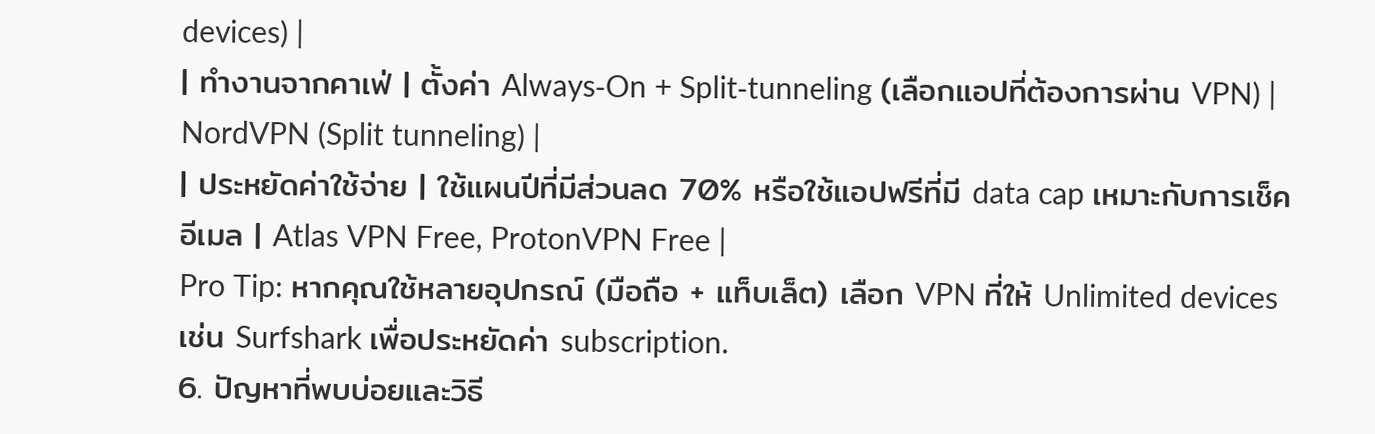devices) |
| ทำงานจากคาเฟ่ | ตั้งค่า Always‑On + Split‑tunneling (เลือกแอปที่ต้องการผ่าน VPN) | NordVPN (Split tunneling) |
| ประหยัดค่าใช้จ่าย | ใช้แผนปีที่มีส่วนลด 70% หรือใช้แอปฟรีที่มี data cap เหมาะกับการเช็คอีเมล | Atlas VPN Free, ProtonVPN Free |
Pro Tip: หากคุณใช้หลายอุปกรณ์ (มือถือ + แท็บเล็ต) เลือก VPN ที่ให้ Unlimited devices เช่น Surfshark เพื่อประหยัดค่า subscription.
6. ปัญหาที่พบบ่อยและวิธี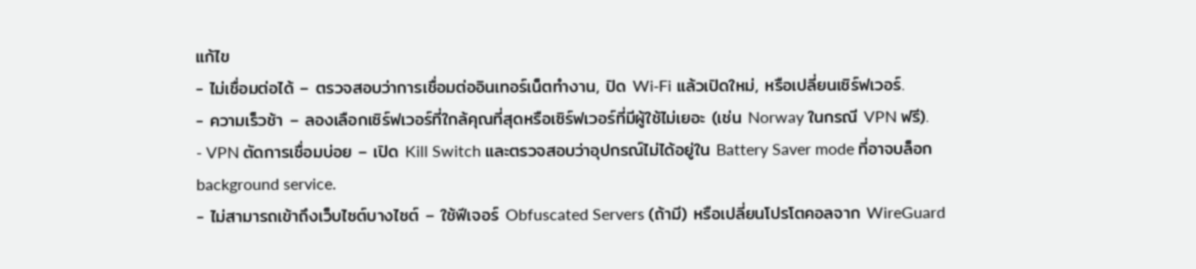แก้ไข
- ไม่เชื่อมต่อได้ – ตรวจสอบว่าการเชื่อมต่ออินเทอร์เน็ตทำงาน, ปิด Wi‑Fi แล้วเปิดใหม่, หรือเปลี่ยนเซิร์ฟเวอร์.
- ความเร็วช้า – ลองเลือกเซิร์ฟเวอร์ที่ใกล้คุณที่สุดหรือเซิร์ฟเวอร์ที่มีผู้ใช้ไม่เยอะ (เช่น Norway ในกรณี VPN ฟรี).
- VPN ตัดการเชื่อมบ่อย – เปิด Kill Switch และตรวจสอบว่าอุปกรณ์ไม่ได้อยู่ใน Battery Saver mode ที่อาจบล็อก background service.
- ไม่สามารถเข้าถึงเว็บไซต์บางไซต์ – ใช้ฟีเจอร์ Obfuscated Servers (ถ้ามี) หรือเปลี่ยนโปรโตคอลจาก WireGuard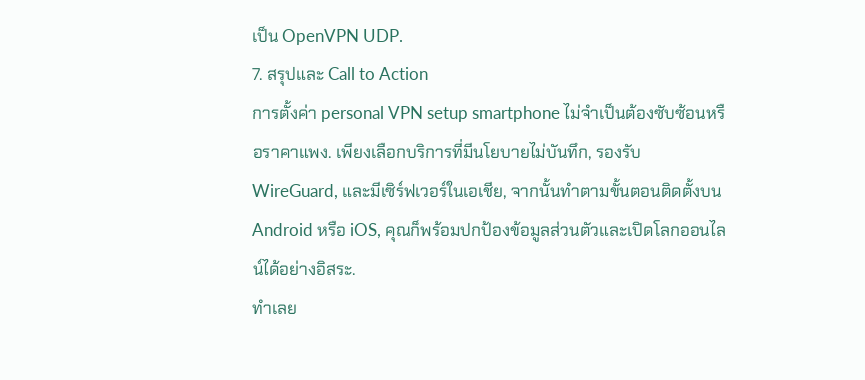เป็น OpenVPN UDP.
7. สรุปและ Call to Action
การตั้งค่า personal VPN setup smartphone ไม่จำเป็นต้องซับซ้อนหรือราคาแพง. เพียงเลือกบริการที่มีนโยบายไม่บันทึก, รองรับ WireGuard, และมีเซิร์ฟเวอร์ในเอเชีย, จากนั้นทำตามขั้นตอนติดตั้งบน Android หรือ iOS, คุณก็พร้อมปกป้องข้อมูลส่วนตัวและเปิดโลกออนไลน์ได้อย่างอิสระ.
ทำเลย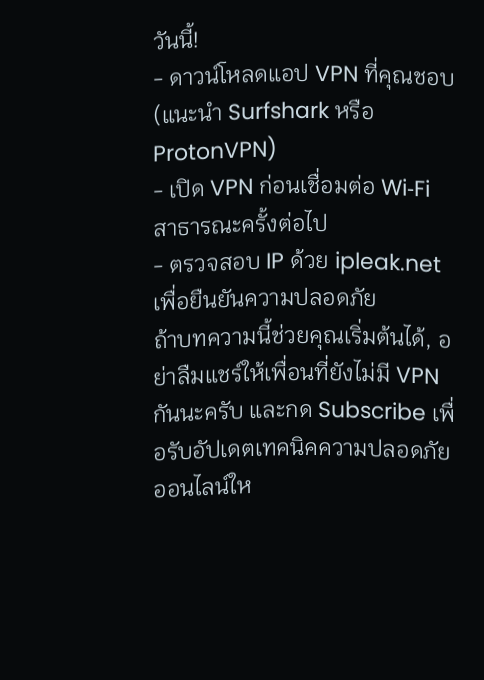วันนี้!
- ดาวน์โหลดแอป VPN ที่คุณชอบ (แนะนำ Surfshark หรือ ProtonVPN)
- เปิด VPN ก่อนเชื่อมต่อ Wi‑Fi สาธารณะครั้งต่อไป
- ตรวจสอบ IP ด้วย ipleak.net เพื่อยืนยันความปลอดภัย
ถ้าบทความนี้ช่วยคุณเริ่มต้นได้, อย่าลืมแชร์ให้เพื่อนที่ยังไม่มี VPN กันนะครับ และกด Subscribe เพื่อรับอัปเดตเทคนิคความปลอดภัยออนไลน์ให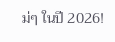ม่ๆ ในปี 2026!